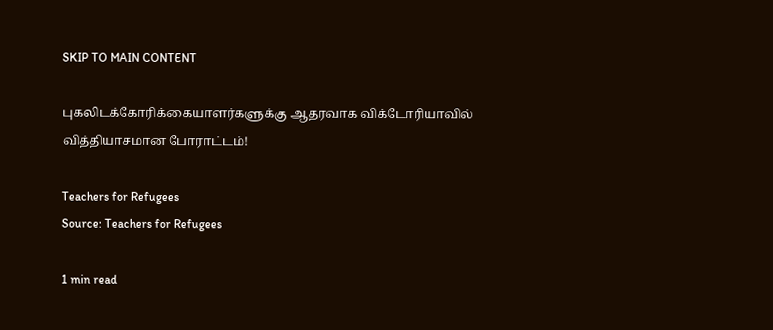SKIP TO MAIN CONTENT

புகலிடக்கோரிக்கையாளர்களுக்கு ஆதரவாக விக்டோரியாவில் வித்தியாசமான போராட்டம்!

Teachers for Refugees
Source: Teachers for Refugees

1 min read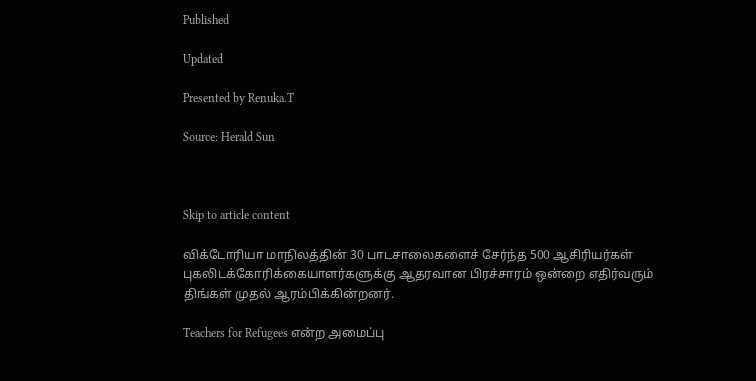Published

Updated

Presented by Renuka.T

Source: Herald Sun



Skip to article content

விக்டோரியா மாநிலத்தின் 30 பாடசாலைகளைச் சேர்ந்த 500 ஆசிரியர்கள் புகலிடக்கோரிக்கையாளர்களுக்கு ஆதரவான பிரச்சாரம் ஒன்றை எதிர்வரும் திங்கள் முதல் ஆரம்பிக்கின்றனர்.

Teachers for Refugees என்ற அமைப்பு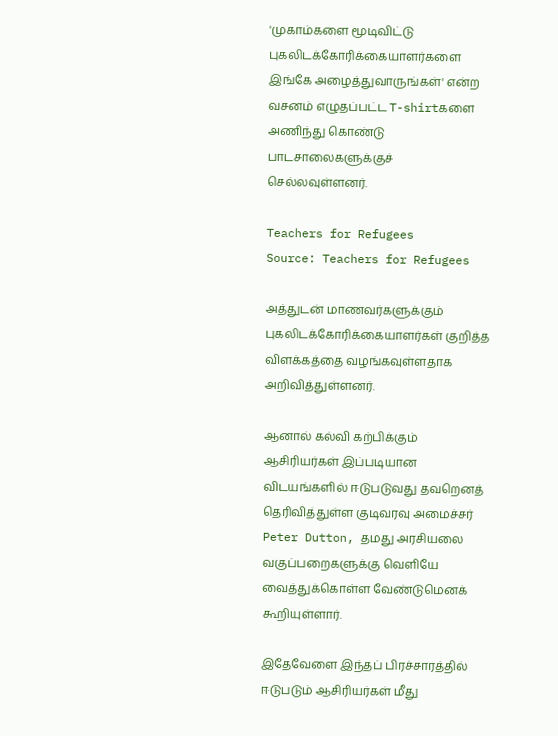'முகாம்களை மூடிவிட்டு புகலிடக்கோரிக்கையாளர்களை இங்கே அழைத்துவாருங்கள்' என்ற வசனம் எழுதப்பட்ட T-shirtகளை அணிந்து கொண்டு பாடசாலைகளுக்குச் செல்லவுள்ளனர்.

Teachers for Refugees
Source: Teachers for Refugees

அத்துடன் மாணவர்களுக்கும் புகலிடக்கோரிக்கையாளர்கள் குறித்த விளக்கத்தை வழங்கவுள்ளதாக அறிவித்துள்ளனர்.

ஆனால் கல்வி கற்பிக்கும் ஆசிரியர்கள் இப்படியான விடயங்களில் ஈடுபடுவது தவறெனத் தெரிவித்துள்ள குடிவரவு அமைச்சர் Peter Dutton, தமது அரசியலை வகுப்பறைகளுக்கு வெளியே வைத்துக்கொள்ள வேண்டுமெனக் கூறியுள்ளார்.

இதேவேளை இந்தப் பிரச்சாரத்தில் ஈடுபடும் ஆசிரியர்கள் மீது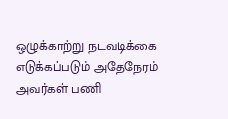ஒழுக்காற்று நடவடிக்கை எடுக்கப்படும் அதேநேரம் அவர்கள் பணி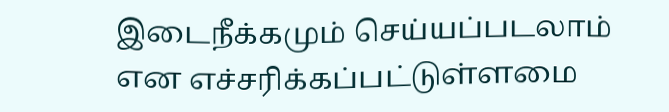இடைநீக்கமும் செய்யப்படலாம் என எச்சரிக்கப்பட்டுள்ளமை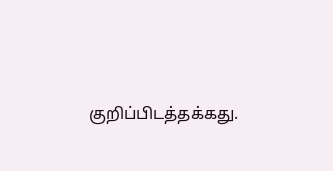குறிப்பிடத்தக்கது.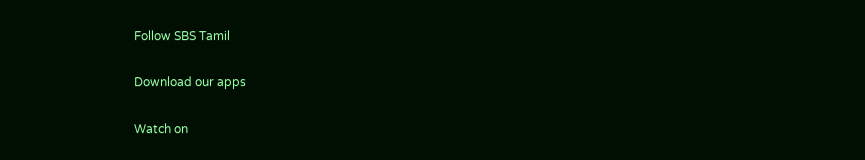Follow SBS Tamil

Download our apps

Watch on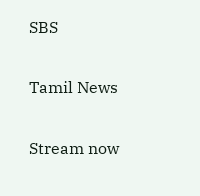SBS

Tamil News

Stream now